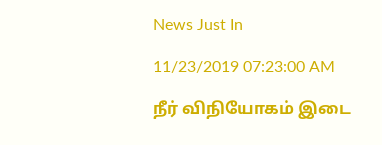News Just In

11/23/2019 07:23:00 AM

நீர் விநியோகம் இடை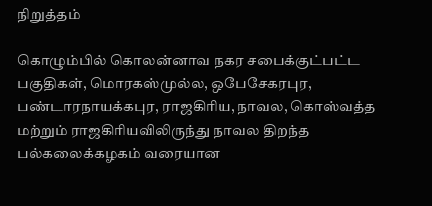நிறுத்தம்

கொழும்பில் கொலன்னாவ நகர சபைக்குட்பட்ட பகுதிகள், மொரகஸ்முல்ல, ஒபேசேகரபுர, பண்டாரநாயக்கபுர, ராஜகிரிய, நாவல, கொஸ்வத்த மற்றும் ராஜகிரியவிலிருந்து நாவல திறந்த பல்கலைக்கழகம் வரையான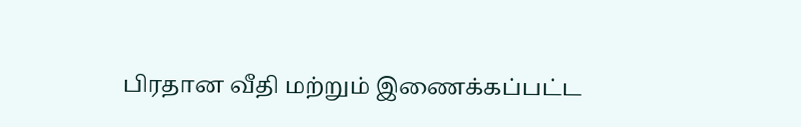பிரதான வீதி மற்றும் இணைக்கப்பட்ட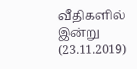வீதிகளில் இன்று (23.11.2019)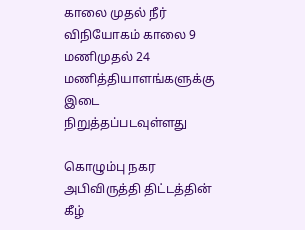காலை முதல் நீர் விநியோகம் காலை 9 மணிமுதல் 24 மணித்தியாளங்களுக்கு இடை நிறுத்தப்படவுள்ளது

கொழும்பு நகர அபிவிருத்தி திட்டத்தின் கீழ்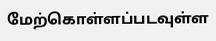மேற்கொள்ளப்படவுள்ள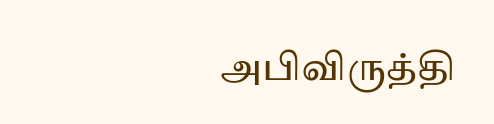அபிவிருத்தி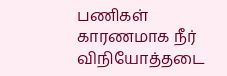பணிகள் காரணமாக நீர் விநியோத்தடை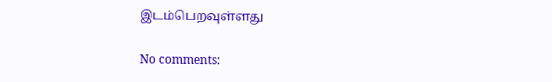இடம்பெறவுள்ளது

No comments: